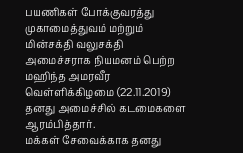பயணிகள் போக்குவரத்து முகாமைத்துவம் மற்றும் மின்சக்தி வலுசக்தி அமைச்சராக நியமனம் பெற்ற மஹிந்த அமரவீர வெள்ளிக்கிழமை (22.11.2019) தனது அமைச்சில் கடமைகளை ஆரம்பித்தார்.
மக்கள் சேவைக்காக தனது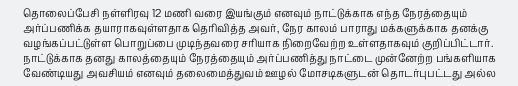தொலைப்பேசி நள்ளிரவு 12 மணி வரை இயங்கும் எனவும் நாட்டுக்காக எந்த நேரத்தையும் அர்ப்பணிக்க தயாராகவுள்ளதாக தெரிவித்த அவர், நேர காலம் பாராது மக்களுக்காக தனக்கு வழங்கப்பட்டுள்ள பொறுப்பை முடிந்தவரை சரியாக நிறைவேற்ற உள்ளதாகவும் குறிப்பிட்டார்.
நாட்டுக்காக தனது காலத்தையும் நேரத்தையும் அர்ப்பணித்து நாட்டை முன்னேற்ற பங்களியாக வேண்டியது அவசியம் எனவும் தலைமைத்துவம் ஊழல் மோசடிகளுடன் தொடர்புபட்டது அல்ல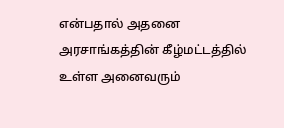என்பதால் அதனை அரசாங்கத்தின் கீழ்மட்டத்தில் உள்ள அனைவரும்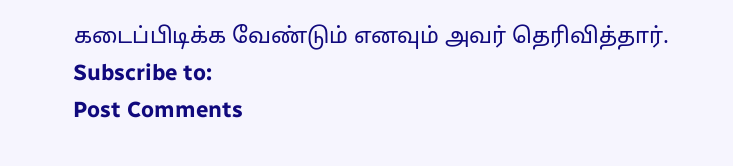கடைப்பிடிக்க வேண்டும் எனவும் அவர் தெரிவித்தார்.
Subscribe to:
Post Comments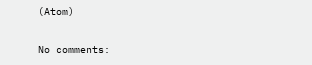(Atom)

No comments: